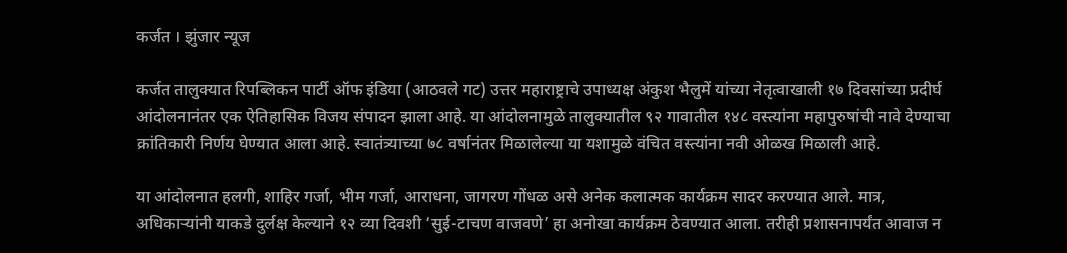कर्जत । झुंजार न्यूज

कर्जत तालुक्यात रिपब्लिकन पार्टी ऑफ इंडिया (आठवले गट) उत्तर महाराष्ट्राचे उपाध्यक्ष अंकुश भैलुमें यांच्या नेतृत्वाखाली १७ दिवसांच्या प्रदीर्घ आंदोलनानंतर एक ऐतिहासिक विजय संपादन झाला आहे. या आंदोलनामुळे तालुक्यातील ९२ गावातील १४८ वस्त्यांना महापुरुषांची नावे देण्याचा क्रांतिकारी निर्णय घेण्यात आला आहे. स्वातंत्र्याच्या ७८ वर्षानंतर मिळालेल्या या यशामुळे वंचित वस्त्यांना नवी ओळख मिळाली आहे.

या आंदोलनात हलगी, शाहिर गर्जा, भीम गर्जा, आराधना, जागरण गोंधळ असे अनेक कलात्मक कार्यक्रम सादर करण्यात आले. मात्र, अधिकाऱ्यांनी याकडे दुर्लक्ष केल्याने १२ व्या दिवशी ‘सुई-टाचण वाजवणे’ हा अनोखा कार्यक्रम ठेवण्यात आला. तरीही प्रशासनापर्यंत आवाज न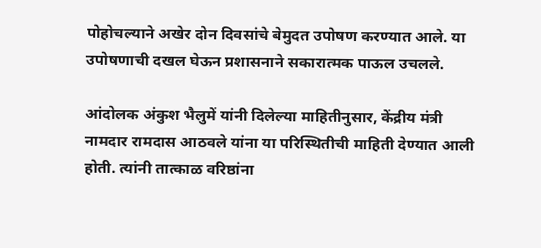पोहोचल्याने अखेर दोन दिवसांचे बेमुदत उपोषण करण्यात आले. या उपोषणाची दखल घेऊन प्रशासनाने सकारात्मक पाऊल उचलले.

आंदोलक अंकुश भैलुमें यांनी दिलेल्या माहितीनुसार, केंद्रीय मंत्री नामदार रामदास आठवले यांना या परिस्थितीची माहिती देण्यात आली होती. त्यांनी तात्काळ वरिष्ठांना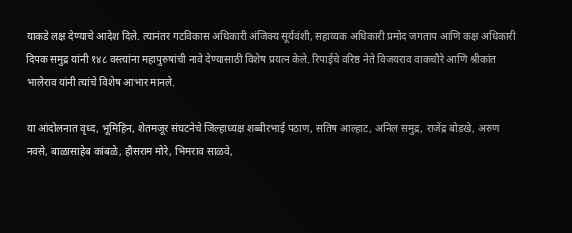याकडे लक्ष देण्याचे आदेश दिले. त्यानंतर गटविकास अधिकारी अंजिक्य सूर्यवंशी, सहाय्यक अधिकारी प्रमोद जगताप आणि कक्ष अधिकारी दिपक समुद्र यांनी १४८ वस्त्यांना महापुरुषांची नावे देण्यासाठी विशेष प्रयत्न केले. रिपाईचे वरिष्ठ नेते विजयराव वाकचौरे आणि श्रीकांत भालेराव यांनी त्यांचे विशेष आभार मानले.

या आंदोलनात वृध्द, भूमिहिन, शेतमजूर संघटनेचे जिल्हाध्यक्ष शब्बीरभाई पठाण, सतिष आल्हाट, अनिल समुद्र, राजेंद्र बोडखे, अरुण नवसे, बाळासाहेब कांबळे, हौसराम मोरे, भिमराव साळवे,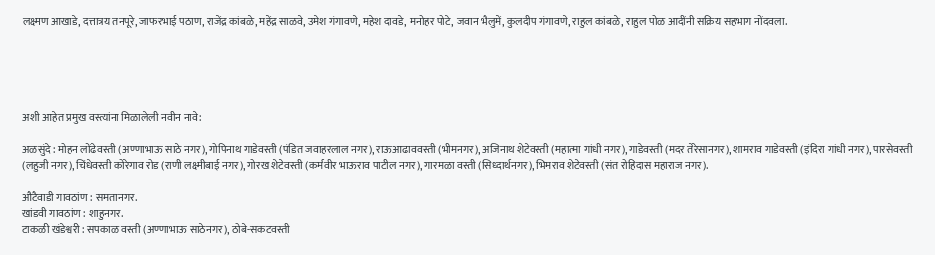लक्ष्मण आखाडे, दत्तात्रय तनपूरे, जाफरभाई पठाण, राजेंद्र कांबळे, महेंद्र साळवे, उमेश गंगावणे, महेश दावडे, मनोहर पोटे, जवान भैलुमें, कुलदीप गंगावणे, राहुल कांबळे, राहुल पोळ आदींनी सक्रिय सहभाग नोंदवला.





अशी आहेत प्रमुख वस्त्यांना मिळालेली नवीन नावे:

अळसुंदे : मोहन लोंढेवस्ती (अण्णाभाऊ साठे नगर), गोपिनाथ गाडेवस्ती (पंडित जवाहरलाल नगर), राऊआढाववस्ती (भीमनगर), अजिनाथ शेटेवस्ती (महात्मा गांधी नगर), गाडेवस्ती (मदर तेरेसानगर), शामराव गाडेवस्ती (इंदिरा गांधी नगर), पारसेवस्ती (लहुजी नगर), चिंधेवस्ती कोरेगाव रोड (राणी लक्ष्मीबाई नगर), गोरख शेटेवस्ती (कर्मवीर भाऊराव पाटील नगर), गारमळा वस्ती (सिध्दार्थनगर), भिमराव शेटेवस्ती (संत रोहिदास महाराज नगर).

औटैवाडी गावठांण : समतानगर.
खांडवी गावठांण : शाहुनगर.
टाकळी खंडेश्वरी : सपकाळ वस्ती (अण्णाभाऊ साठेनगर), ठोबे-सकटवस्ती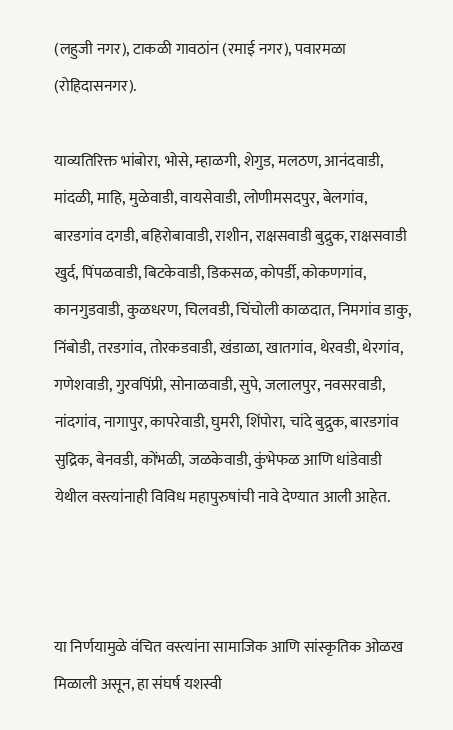(लहुजी नगर), टाकळी गावठांन (रमाई नगर), पवारमळा (रोहिदासनगर).

याव्यतिरिक्त भांबोरा, भोसे, म्हाळगी, शेगुड, मलठण, आनंदवाडी, मांदळी, माहि, मुळेवाडी, वायसेवाडी, लोणीमसदपुर, बेलगांव, बारडगांव दगडी, बहिरोबावाडी, राशीन, राक्षसवाडी बुद्रुक, राक्षसवाडी खुर्द, पिंपळवाडी, बिटकेवाडी, डिकसळ, कोपर्डी, कोकणगांव, कानगुडवाडी, कुळधरण, चिलवडी, चिंचोली काळदात, निमगांव डाकु, निंबोडी, तरडगांव, तोरकडवाडी, खंडाळा, खातगांव, थेरवडी, थेरगांव, गणेशवाडी, गुरवपिंप्री, सोनाळवाडी, सुपे, जलालपुर, नवसरवाडी, नांदगांव, नागापुर, कापरेवाडी, घुमरी, शिंपोरा, चांदे बुद्रुक, बारडगांव सुद्रिक, बेनवडी, कोंभळी, जळकेवाडी, कुंभेफळ आणि धांडेवाडी येथील वस्त्यांनाही विविध महापुरुषांची नावे देण्यात आली आहेत.



या निर्णयामुळे वंचित वस्त्यांना सामाजिक आणि सांस्कृतिक ओळख मिळाली असून, हा संघर्ष यशस्वी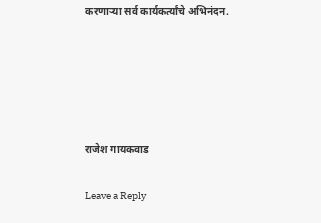करणाऱ्या सर्व कार्यकर्त्यांचे अभिनंदन.





राजेश गायकवाड

Leave a Reply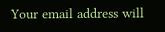Your email address will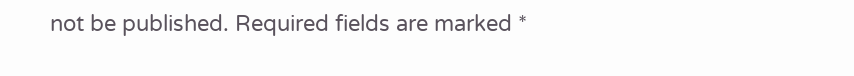not be published. Required fields are marked *